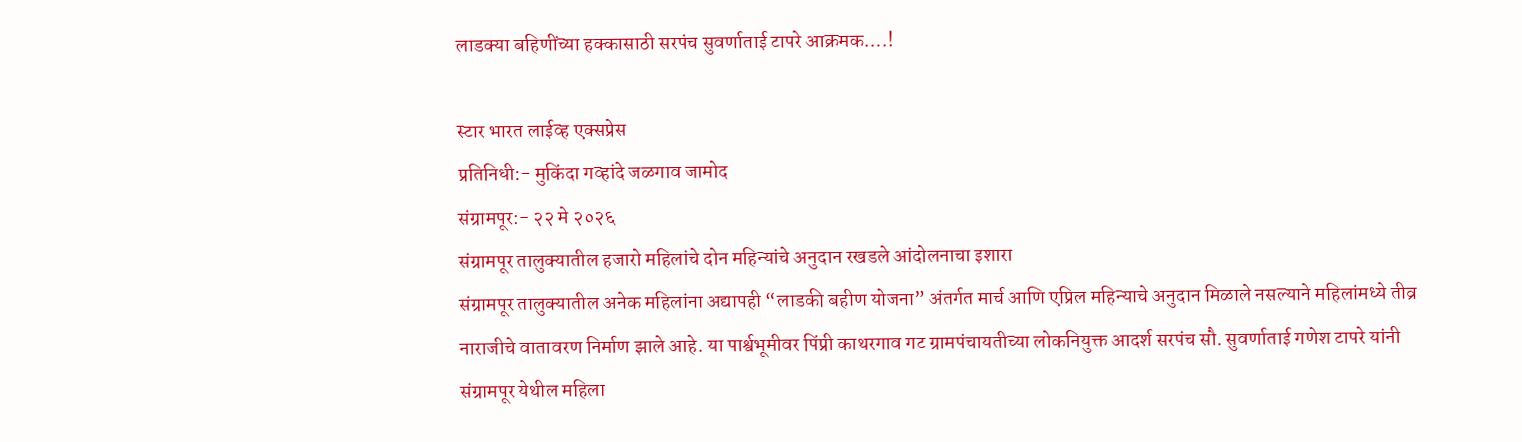लाडक्या बहिणींच्या हक्कासाठी सरपंच सुवर्णाताई टापरे आक्रमक….!

स्टार भारत लाईव्ह एक्सप्रेस
प्रतिनिधी:- मुकिंदा गव्हांदे जळगाव जामोद
संग्रामपूर:- २२ मे २०२६
संग्रामपूर तालुक्यातील हजारो महिलांचे दोन महिन्यांचे अनुदान रखडले आंदोलनाचा इशारा
संग्रामपूर तालुक्यातील अनेक महिलांना अद्यापही “लाडकी बहीण योजना” अंतर्गत मार्च आणि एप्रिल महिन्याचे अनुदान मिळाले नसल्याने महिलांमध्ये तीव्र नाराजीचे वातावरण निर्माण झाले आहे. या पार्श्वभूमीवर पिंप्री काथरगाव गट ग्रामपंचायतीच्या लोकनियुक्त आदर्श सरपंच सौ. सुवर्णाताई गणेश टापरे यांनी संग्रामपूर येथील महिला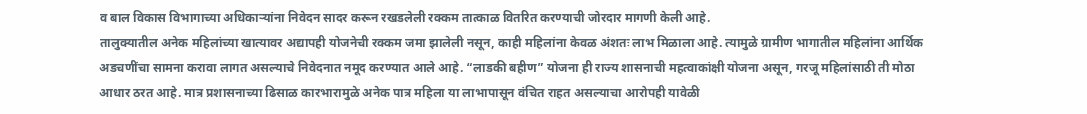व बाल विकास विभागाच्या अधिकाऱ्यांना निवेदन सादर करून रखडलेली रक्कम तात्काळ वितरित करण्याची जोरदार मागणी केली आहे.
तालुक्यातील अनेक महिलांच्या खात्यावर अद्यापही योजनेची रक्कम जमा झालेली नसून, काही महिलांना केवळ अंशतः लाभ मिळाला आहे. त्यामुळे ग्रामीण भागातील महिलांना आर्थिक अडचणींचा सामना करावा लागत असल्याचे निवेदनात नमूद करण्यात आले आहे. “लाडकी बहीण” योजना ही राज्य शासनाची महत्वाकांक्षी योजना असून, गरजू महिलांसाठी ती मोठा आधार ठरत आहे. मात्र प्रशासनाच्या ढिसाळ कारभारामुळे अनेक पात्र महिला या लाभापासून वंचित राहत असल्याचा आरोपही यावेळी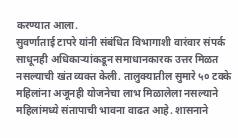करण्यात आला.
सुवर्णाताई टापरे यांनी संबंधित विभागाशी वारंवार संपर्क साधूनही अधिकाऱ्यांकडून समाधानकारक उत्तर मिळत नसल्याची खंत व्यक्त केली. तालुक्यातील सुमारे ५० टक्के महिलांना अजूनही योजनेचा लाभ मिळालेला नसल्याने महिलांमध्ये संतापाची भावना वाढत आहे. शासनाने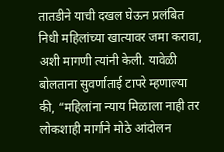तातडीने याची दखल घेऊन प्रलंबित निधी महिलांच्या खात्यावर जमा करावा, अशी मागणी त्यांनी केली. यावेळी बोलताना सुवर्णाताई टापरे म्हणाल्या की, “महिलांना न्याय मिळाला नाही तर लोकशाही मार्गाने मोठे आंदोलन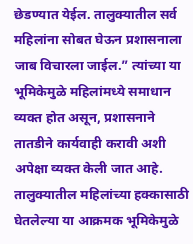छेडण्यात येईल. तालुक्यातील सर्व महिलांना सोबत घेऊन प्रशासनाला जाब विचारला जाईल.” त्यांच्या या भूमिकेमुळे महिलांमध्ये समाधान व्यक्त होत असून, प्रशासनाने तातडीने कार्यवाही करावी अशी अपेक्षा व्यक्त केली जात आहे. तालुक्यातील महिलांच्या हक्कासाठी घेतलेल्या या आक्रमक भूमिकेमुळे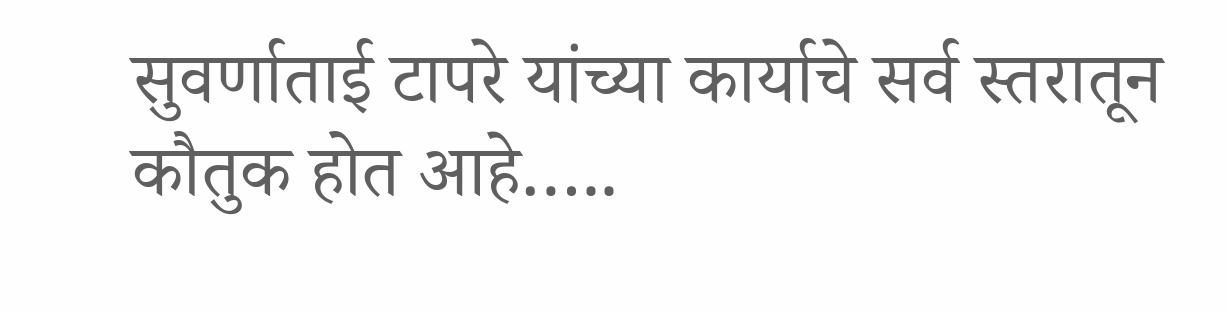सुवर्णाताई टापरे यांच्या कार्याचे सर्व स्तरातून कौतुक होत आहे…..